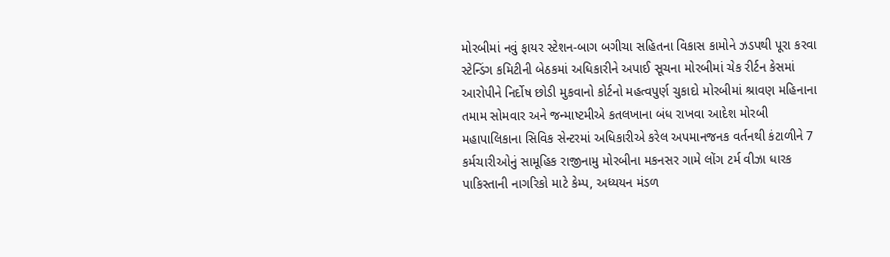મોરબીમાં નવું ફાયર સ્ટેશન-બાગ બગીચા સહિતના વિકાસ કામોને ઝડપથી પૂરા કરવા સ્ટેન્ડિંગ કમિટીની બેઠકમાં અધિકારીને અપાઈ સૂચના મોરબીમાં ચેક રીર્ટન કેસમાં આરોપીને નિર્દોષ છોડી મુકવાનો કોર્ટનો મહત્વપુર્ણ ચુકાદો મોરબીમાં શ્રાવણ મહિનાના તમામ સોમવાર અને જન્માષ્ટમીએ કતલખાના બંધ રાખવા આદેશ મોરબી મહાપાલિકાના સિવિક સેન્ટરમાં અધિકારીએ કરેલ અપમાનજનક વર્તનથી કંટાળીને 7 કર્મચારીઓનું સામૂહિક રાજીનામુ મોરબીના મકનસર ગામે લોંગ ટર્મ વીઝા ધારક પાકિસ્તાની નાગરિકો માટે કેમ્પ, અધ્યયન મંડળ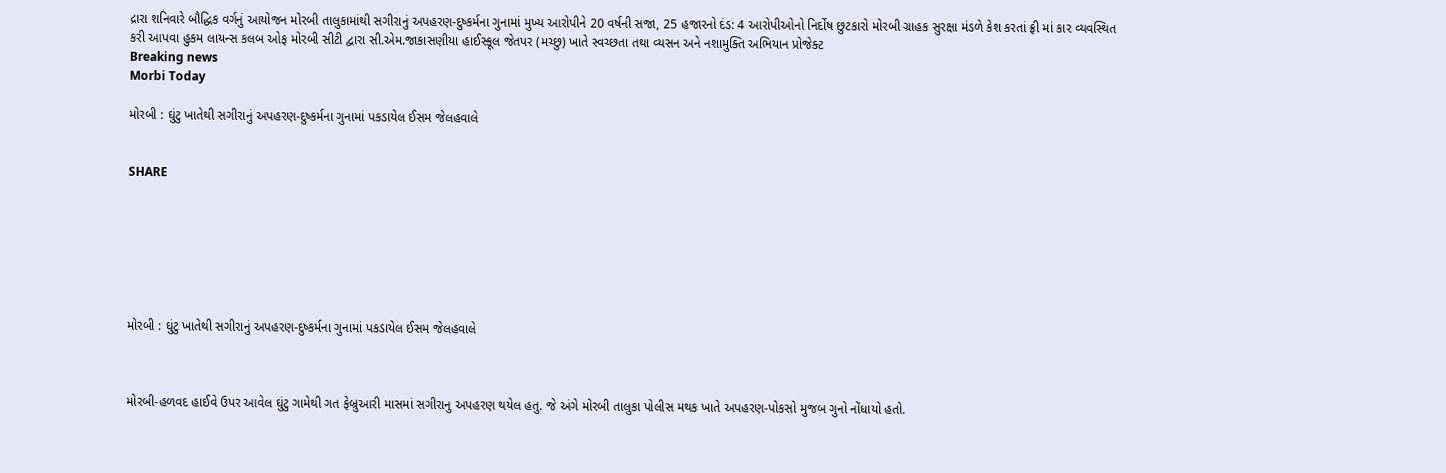દ્રારા શનિવારે બૌદ્ધિક વર્ગનું આયોજન મોરબી તાલુકામાંથી સગીરાનું અપહરણ-દુષ્કર્મના ગુનામાં મુખ્ય આરોપીને 20 વર્ષની સજા, 25 હજારનો દંડ: 4 આરોપીઓનો નિર્દોષ છુટકારો મોરબી ગ્રાહક સુરક્ષા મંડળે કેશ કરતાં ફ્રી માં કાર વ્યવસ્થિત કરી આપવા હુકમ લાયન્સ કલબ ઓફ મોરબી સીટી દ્વારા સી.એમ.જાકાસણીયા હાઈસ્કૂલ જેતપર (મચ્છુ) ખાતે સ્વચ્છતા તથા વ્યસન અને નશામુક્તિ અભિયાન પ્રોજેક્ટ
Breaking news
Morbi Today

મોરબી : ઘુંટુ ખાતેથી સગીરાનું અપહરણ-દુષ્કર્મના ગુનામાં પકડાયેલ ઈસમ જેલહવાલે


SHARE







મોરબી : ઘુંટુ ખાતેથી સગીરાનું અપહરણ-દુષ્કર્મના ગુનામાં પકડાયેલ ઈસમ જેલહવાલે



મોરબી-હળવદ હાઈવે ઉપર આવેલ ઘુંટુ ગામેથી ગત ફેબ્રુઆરી માસમાં સગીરાનુ અપહરણ થયેલ હતુ. જે અંગે મોરબી તાલુકા પોલીસ મથક ખાતે અપહરણ-પોકસો મુજબ ગુનો નોંધાયો હતો.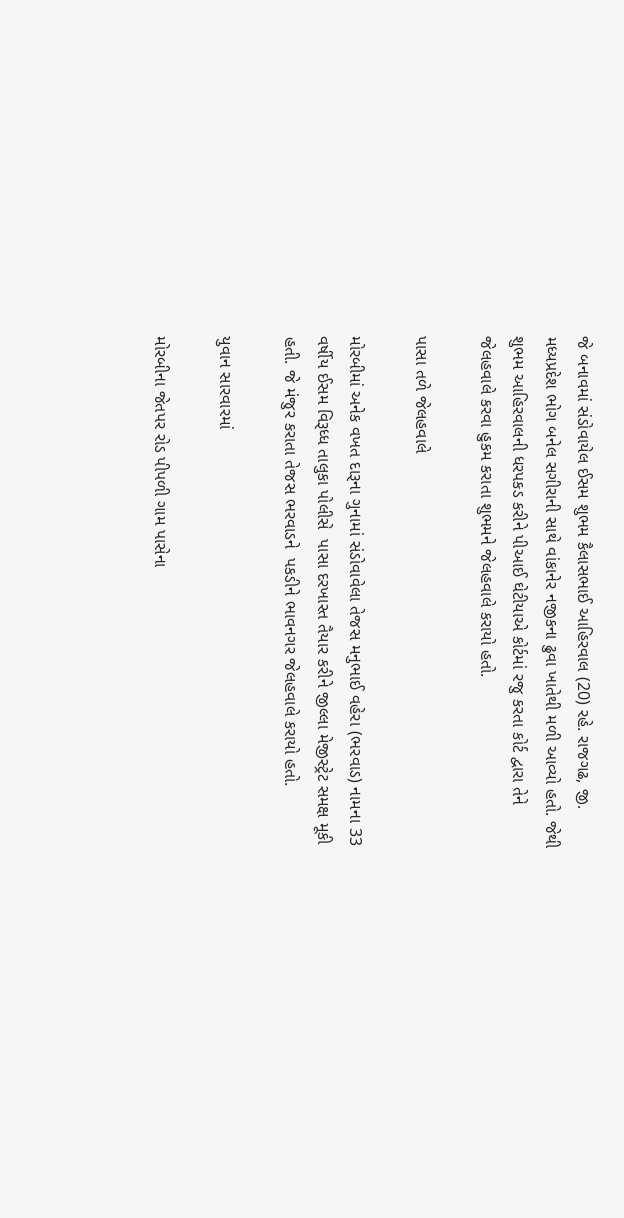જે બનાવમાં સંડોવાયેલ ઈસમ શુભમ કૈલાસભાઈ આહિરવાલ (20) રહે. રાજગઢ, જી. મધ્યપ્રદેશ ભોગ બનેલ સગીરાની સાથે વાંકાનેર નજીકના ઢુવા ખાતેથી મળી આવ્યો હતો. જેથી શુભમ આહિરવાલની ધરપકડ કરીને પીઆઈ ઘેટીયાએ કોર્ટમાં રજુ કરતા કોર્ટ દ્વારા તેને જેલહવાલે કરવા હુકમ કરાતા શુભમને જેલહવાલે કરાયો હતો.

પાસા તળે જેલહવાલે

મોરબીમાં અનેક વખત દારૂના ગુનામાં સંડોવાવેલા તેજસ મનુભાઈ વહેરા (ભરવાડ) નામના 33 વર્ષીય ઈસમ વિરૂધ્ધ તાલુકા પોલીસે  પાસા દરખાસ્ત તૈયાર કરીને જીલ્લા મેજીસ્ટ્રેટ સમક્ષ મૂકી હતી. જે મંજુર કરાતા તેજસ ભરવાડને  પકડીને ભાવનગર જેલહવાલે કરાયો હતો.

યુવાન સારવારમાં

મોરબીના જેતપર રોડ પીપળી ગામ પાસેના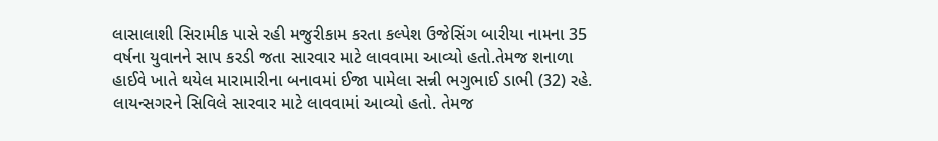લાસાલાશી સિરામીક પાસે રહી મજુરીકામ કરતા કલ્પેશ ઉજેસિંગ બારીયા નામના 35 વર્ષના યુવાનને સાપ કરડી જતા સારવાર માટે લાવવામા આવ્યો હતો.તેમજ શનાળા હાઈવે ખાતે થયેલ મારામારીના બનાવમાં ઈજા પામેલા સન્ની ભગુભાઈ ડાભી (32) રહે. લાયન્સગરને સિવિલે સારવાર માટે લાવવામાં આવ્યો હતો. તેમજ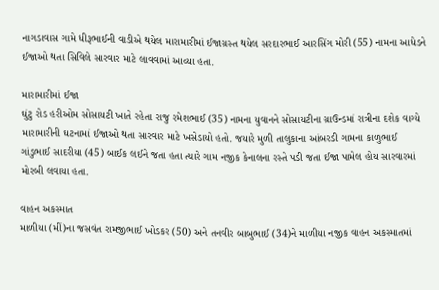નાગડાવાસ ગામે ધીરૂભાઈની વાડીએ થયેલ મારામારીમાં ઈજાગ્રસ્ત થયેલ સરદારભાઈ આરસિંગ મોરી (55) નામના આધેડને ઈજાઓ થતા સિવિલે સારવાર માટે લાવવામાં આવ્યા હતા.

મારામારીમાં ઈજા
ઘુંટુ રોડ હરીઓમ સોસાયટી ખાતે રહેતા રાજુ રમેશભાઈ (35) નામના યુવાનને સોસાયટીના ગ્રાઉન્ડમાં રાત્રીના દશેક વાગ્યે મારામારીની ઘટનામાં ઈજાઓ થતા સારવાર માટે ખસેડાયો હતો. જયારે મુળી તાલુકાના આંબરડી ગામના કાળુભાઈ ગાંડુભાઈ સાદરીયા (45) બાઈક લઈને જતા હતા ત્યારે ગામ નજીક કેનાલના રસ્તે પડી જતા ઈજા પામેલ હોય સારવારમાં મોરબી લવાયા હતા.

વાહન અકસ્માત
માળીયા (મીં)ના જસવંત રામજીભાઈ ખોડકર (50) અને તનવીર બાબુભાઈ (34)ને માળીયા નજીક વાહન અકસ્માતમાં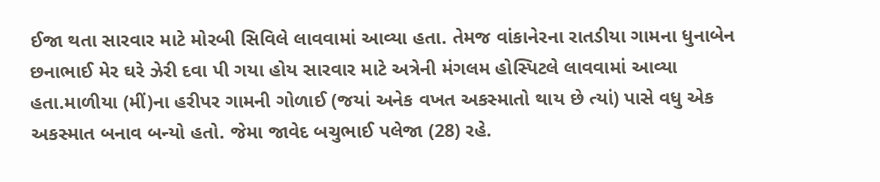ઈજા થતા સારવાર માટે મોરબી સિવિલે લાવવામાં આવ્યા હતા. તેમજ વાંકાનેરના રાતડીયા ગામના ધુનાબેન છનાભાઈ મેર ઘરે ઝેરી દવા પી ગયા હોય સારવાર માટે અત્રેની મંગલમ હોસ્પિટલે લાવવામાં આવ્યા હતા.માળીયા (મીં)ના હરીપર ગામની ગોળાઈ (જયાં અનેક વખત અકસ્માતો થાય છે ત્યાં) પાસે વધુ એક અકસ્માત બનાવ બન્યો હતો. જેમા જાવેદ બચુભાઈ પલેજા (28) રહે.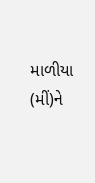માળીયા (મીં)ને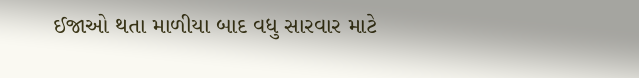ઈજાઓ થતા માળીયા બાદ વધુ સારવાર માટે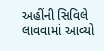અહીંની સિવિલે લાવવામાં આવ્યો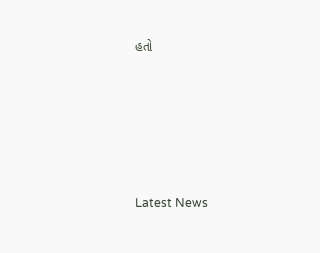હતો






Latest News